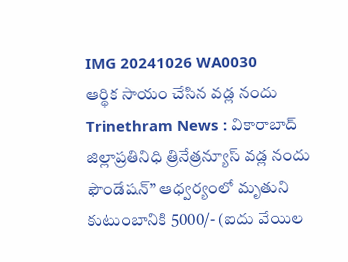IMG 20241026 WA0030
ఆర్థిక సాయం చేసిన వడ్ల నందు
Trinethram News : వికారాబాద్ జిల్లాప్రతినిధి త్రినేత్రన్యూస్ వడ్ల నందు ఫౌండేషన్” ఆధ్వర్యంలో మృతుని కుటుంబానికి 5000/- (ఐదు వేయిల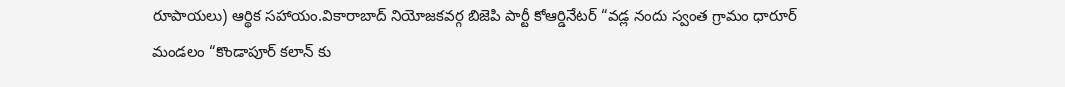రూపాయలు) ఆర్థిక సహాయం.వికారాబాద్ నియోజకవర్గ బిజెపి పార్టీ కోఆర్డినేటర్ “వడ్ల నందు స్వంత గ్రామం ధారూర్ మండలం “కొండాపూర్ కలాన్ కు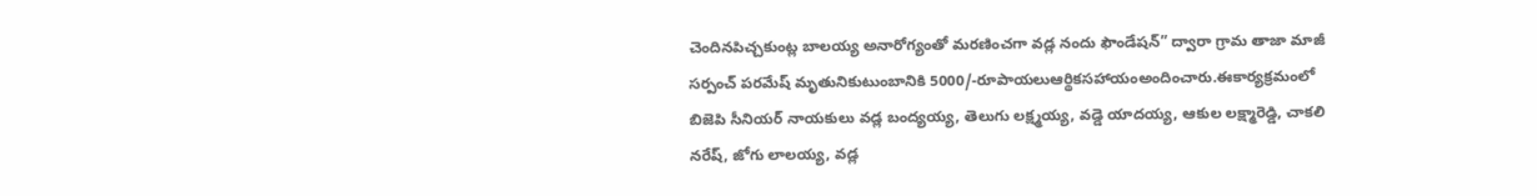చెందినపిచ్చకుంట్ల బాలయ్య అనారోగ్యంతో మరణించగా వడ్ల నందు ఫౌండేషన్” ద్వారా గ్రామ తాజా మాజీ సర్పంచ్ పరమేష్ మృతునికుటుంబానికి 5000/-రూపాయలుఆర్థికసహాయంఅందించారు.ఈకార్యక్రమంలో బిజెపి సీనియర్ నాయకులు వడ్ల బంద్యయ్య, తెలుగు లక్ష్మయ్య, వడ్డె యాదయ్య, ఆకుల లక్ష్మారెడ్డి, చాకలి నరేష్, జోగు లాలయ్య, వడ్ల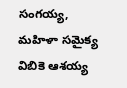సంగయ్య, మహిళా సమైక్య విబికె ఆశయ్య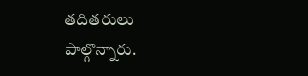తదితరులు పాల్గొన్నారు.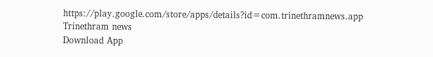https://play.google.com/store/apps/details?id=com.trinethramnews.app
Trinethram news
Download App